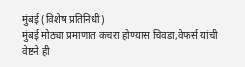मुंबई (विशेष प्रतिनिधी)
मुंबई मोठ्या प्रमाणात कचरा होण्यास चिवडा,वेफर्स यांची वेष्टने ही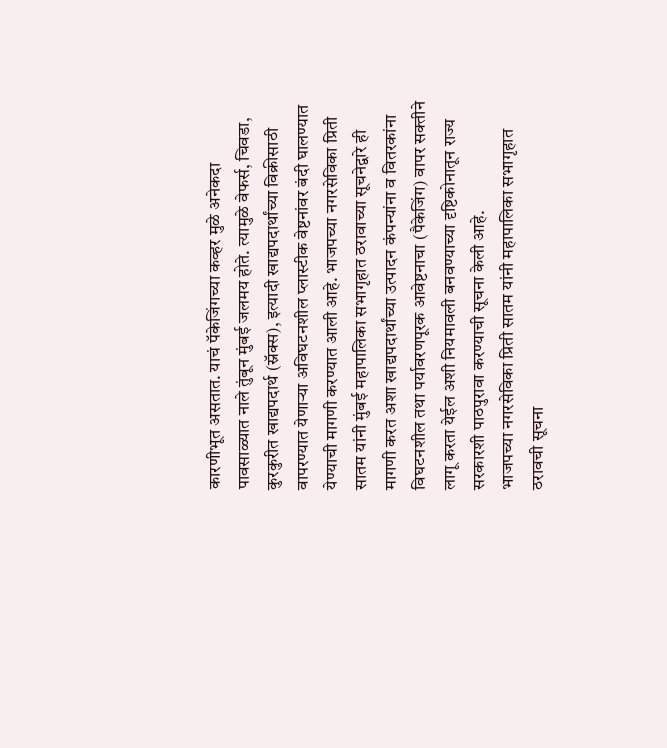कारणीभूत असतात. याचं पॅकेजिंगच्या कव्हर मुळे अनेकदा पावसाळ्यात नाले तुंबून मुंबई जलमय होते. त्यामुळे वेफर्स, चिवडा, कुरकुरीत खाद्यपदार्थ (स्नॅक्स), इत्यादी खाद्यपदार्थांच्या विक्रीसाठी वापरण्यात येणाऱ्या अविघटनशील प्लास्टीक वेष्टनांवर बंदी घालण्यात येण्याची मागणी करण्यात आली आहे. भाजपच्या नगरसेविका प्रिती सातम यांनी मुंबई महापालिका सभागृहात ठरावाच्या सूचनेद्वारे ही मागणी करत अशा खाद्यपदार्थांच्या उत्पादन कंपन्यांना व वितरकांना विघटनशील तथा पर्यावरणपूरक आवेष्टनाचा (पैकेजिंग) वापर सक्तीने लागू करता येईल अशी नियमावली बनवण्याच्या दृष्टिकोनातून राज्य सरकारशी पाठपुरावा करण्याची सूचना केली आहे.
भाजपच्या नगरसेविका प्रिती सातम यांनी महापालिका सभागृहात ठरावची सूचना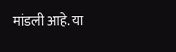मांडली आहे. या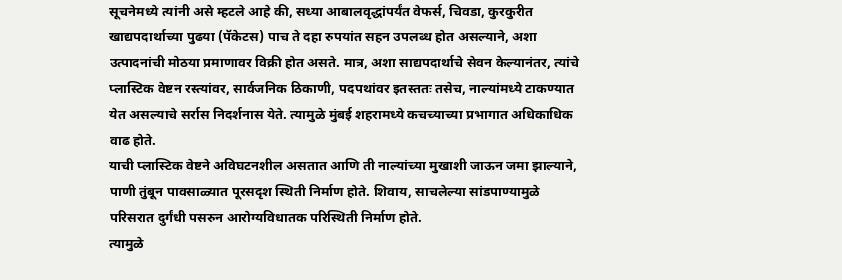सूचनेमध्ये त्यांनी असे म्हटले आहे की, सध्या आबालवृद्धांपर्यंत वेफर्स, चिवडा, कुरकुरीत खाद्यपदार्थाच्या पुढया (पॅकेटस) पाच ते दहा रुपयांत सहन उपलब्ध होत असल्याने, अशा उत्पादनांची मोठया प्रमाणावर विक्री होत असते. मात्र, अशा साद्यपदार्थाचे सेवन केल्यानंतर, त्यांचे प्लास्टिक वेष्टन रस्त्यांवर, सार्वजनिक ठिकाणी, पदपथांवर इतस्ततः तसेच, नाल्यांमध्ये टाकण्यात येत असल्याचे सर्रास निदर्शनास येते. त्यामुळे मुंबई शहरामध्ये कचच्याच्या प्रभागात अधिकाधिक वाढ होते.
याची प्लास्टिक वेष्टने अविघटनशील असतात आणि ती नाल्यांच्या मुखाशी जाऊन जमा झाल्याने, पाणी तुंबून पावसाळ्यात पूरसदृश स्थिती निर्माण होते. शिवाय, साचलेल्या सांडपाण्यामुळे परिसरात दुर्गंधी पसरुन आरोग्यविधातक परिस्थिती निर्माण होते.
त्यामुळे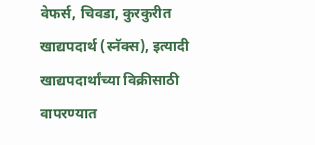वेफर्स, चिवडा, कुरकुरीत खाद्यपदार्थ (स्नॅक्स), इत्यादी खाद्यपदार्थांच्या विक्रीसाठी वापरण्यात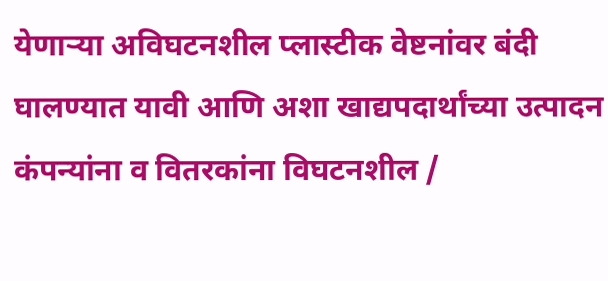येणाऱ्या अविघटनशील प्लास्टीक वेष्टनांवर बंदी घालण्यात यावी आणि अशा खाद्यपदार्थांच्या उत्पादन कंपन्यांना व वितरकांना विघटनशील /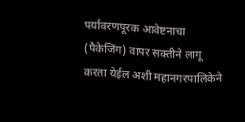पर्यावरणपूरक आवेष्टनाचा (पैकेजिंग) वापर सक्तीने लागू करता येईल अशी महानगरपालिकेने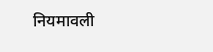नियमावली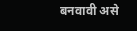बनवावी असे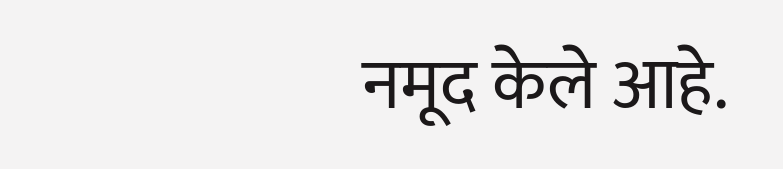नमूद केले आहे.